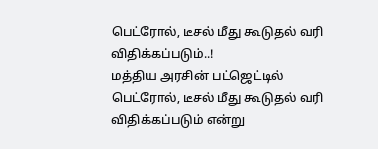பெட்ரோல், டீசல் மீது கூடுதல் வரி விதிக்கப்படும்..!
மத்திய அரசின் பட்ஜெட்டில் பெட்ரோல், டீசல் மீது கூடுதல் வரி விதிக்கப்படும் என்று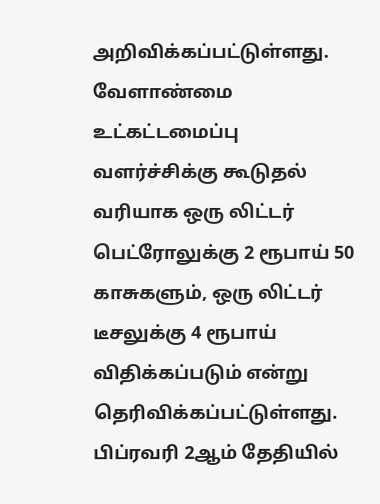அறிவிக்கப்பட்டுள்ளது. வேளாண்மை உட்கட்டமைப்பு வளர்ச்சிக்கு கூடுதல் வரியாக ஒரு லிட்டர் பெட்ரோலுக்கு 2 ரூபாய் 50 காசுகளும், ஒரு லிட்டர் டீசலுக்கு 4 ரூபாய் விதிக்கப்படும் என்று தெரிவிக்கப்பட்டுள்ளது.
பிப்ரவரி 2ஆம் தேதியில்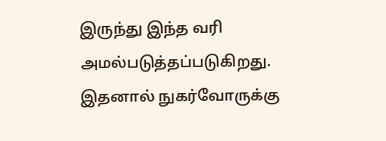இருந்து இந்த வரி அமல்படுத்தப்படுகிறது. இதனால் நுகர்வோருக்கு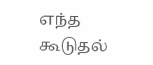எந்த கூடுதல்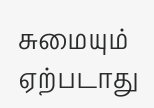சுமையும் ஏற்படாது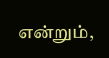என்றும்,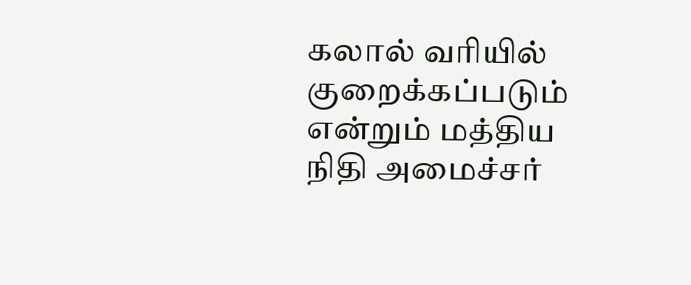கலால் வரியில் குறைக்கப்படும் என்றும் மத்திய நிதி அமைச்சர்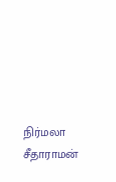நிர்மலா சீதாராமன்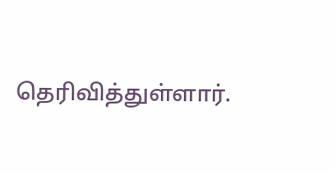தெரிவித்துள்ளார்.